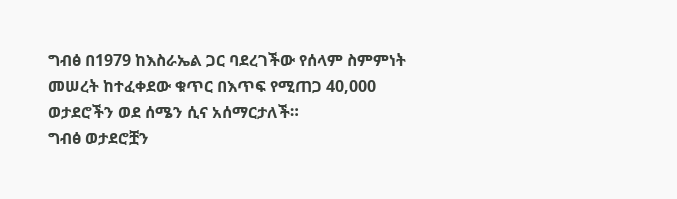ግብፅ በ1979 ከእስራኤል ጋር ባደረገችው የሰላም ስምምነት መሠረት ከተፈቀደው ቁጥር በእጥፍ የሚጠጋ 40,000 ወታደሮችን ወደ ሰሜን ሲና አሰማርታለች።
ግብፅ ወታደሮቿን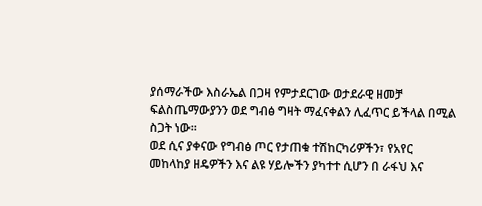ያሰማራችው እስራኤል በጋዛ የምታደርገው ወታደራዊ ዘመቻ ፍልስጤማውያንን ወደ ግብፅ ግዛት ማፈናቀልን ሊፈጥር ይችላል በሚል ስጋት ነው።
ወደ ሲና ያቀናው የግብፅ ጦር የታጠቁ ተሽከርካሪዎችን፣ የአየር መከላከያ ዘዴዎችን እና ልዩ ሃይሎችን ያካተተ ሲሆን በ ራፋህ እና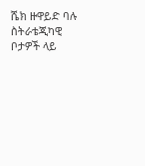ሼክ ዙዋይድ ባሉ ስትራቴጂካዊ ቦታዎች ላይ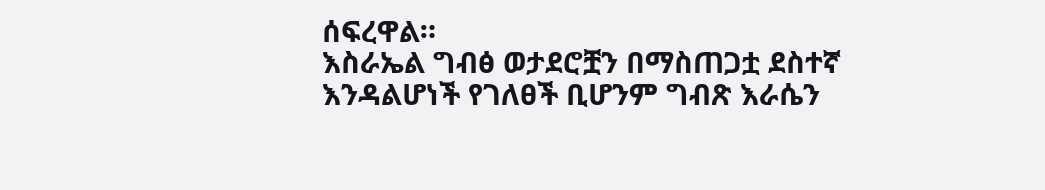ሰፍረዋል።
እስራኤል ግብፅ ወታደሮቿን በማስጠጋቷ ደስተኛ እንዳልሆነች የገለፀች ቢሆንም ግብጽ እራሴን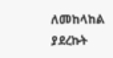ለመከላከል ያደረኩት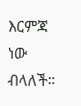እርምጃ ነው ብላለች።